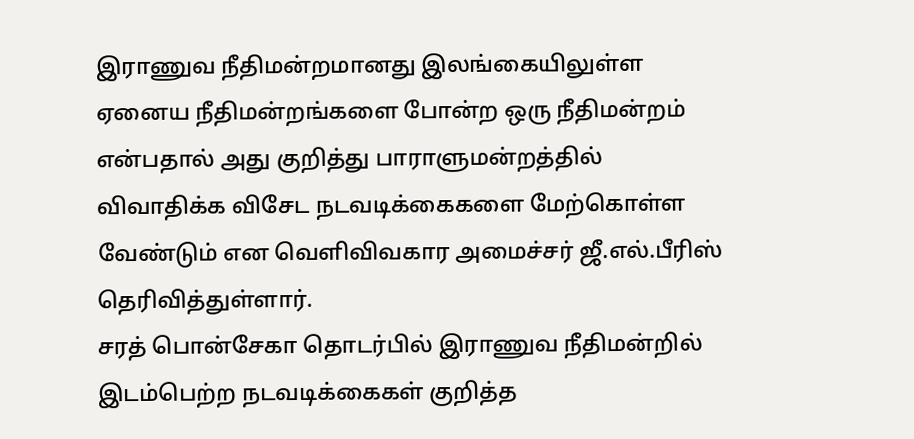இராணுவ நீதிமன்றமானது இலங்கையிலுள்ள ஏனைய நீதிமன்றங்களை போன்ற ஒரு நீதிமன்றம் என்பதால் அது குறித்து பாராளுமன்றத்தில் விவாதிக்க விசேட நடவடிக்கைகளை மேற்கொள்ள வேண்டும் என வெளிவிவகார அமைச்சர் ஜீ.எல்.பீரிஸ் தெரிவித்துள்ளார்.
சரத் பொன்சேகா தொடர்பில் இராணுவ நீதிமன்றில் இடம்பெற்ற நடவடிக்கைகள் குறித்த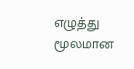எழுத்து மூலமான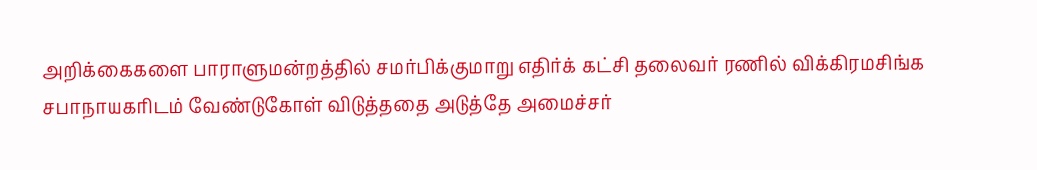அறிக்கைகளை பாராளுமன்றத்தில் சமர்பிக்குமாறு எதிர்க் கட்சி தலைவர் ரணில் விக்கிரமசிங்க சபாநாயகரிடம் வேண்டுகோள் விடுத்ததை அடுத்தே அமைச்சர்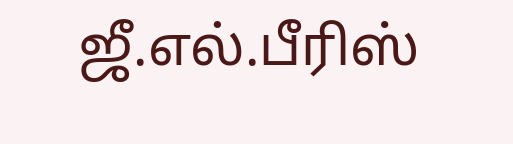ஜீ.எல்.பீரிஸ்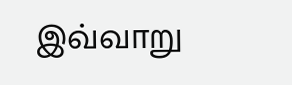இவ்வாறு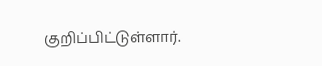குறிப்பிட்டுள்ளார்.